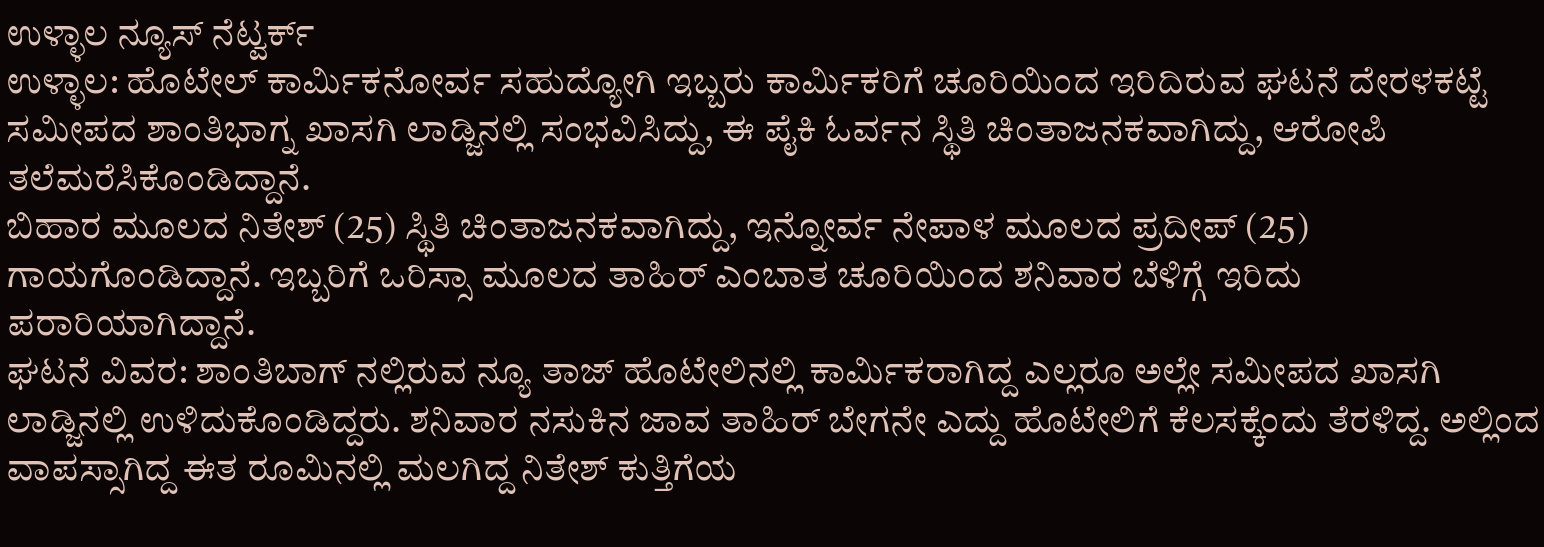ಉಳ್ಳಾಲ ನ್ಯೂಸ್ ನೆಟ್ವರ್ಕ್
ಉಳ್ಳಾಲ: ಹೊಟೇಲ್ ಕಾರ್ಮಿಕನೋರ್ವ ಸಹುದ್ಯೋಗಿ ಇಬ್ಬರು ಕಾರ್ಮಿಕರಿಗೆ ಚೂರಿಯಿಂದ ಇರಿದಿರುವ ಘಟನೆ ದೇರಳಕಟ್ಟೆ ಸಮೀಪದ ಶಾಂತಿಭಾಗ್ನ ಖಾಸಗಿ ಲಾಡ್ಜಿನಲ್ಲಿ ಸಂಭವಿಸಿದ್ದು, ಈ ಪೈಕಿ ಓರ್ವನ ಸ್ಥಿತಿ ಚಿಂತಾಜನಕವಾಗಿದ್ದು, ಆರೋಪಿ ತಲೆಮರೆಸಿಕೊಂಡಿದ್ದಾನೆ.
ಬಿಹಾರ ಮೂಲದ ನಿತೇಶ್ (25) ಸ್ಥಿತಿ ಚಿಂತಾಜನಕವಾಗಿದ್ದು, ಇನ್ನೋರ್ವ ನೇಪಾಳ ಮೂಲದ ಪ್ರದೀಪ್ (25) ಗಾಯಗೊಂಡಿದ್ದಾನೆ. ಇಬ್ಬರಿಗೆ ಒರಿಸ್ಸಾ ಮೂಲದ ತಾಹಿರ್ ಎಂಬಾತ ಚೂರಿಯಿಂದ ಶನಿವಾರ ಬೆಳಿಗ್ಗೆ ಇರಿದು ಪರಾರಿಯಾಗಿದ್ದಾನೆ.
ಘಟನೆ ವಿವರ: ಶಾಂತಿಬಾಗ್ ನಲ್ಲಿರುವ ನ್ಯೂ ತಾಜ್ ಹೊಟೇಲಿನಲ್ಲಿ ಕಾರ್ಮಿಕರಾಗಿದ್ದ ಎಲ್ಲರೂ ಅಲ್ಲೇ ಸಮೀಪದ ಖಾಸಗಿ ಲಾಡ್ಜಿನಲ್ಲಿ ಉಳಿದುಕೊಂಡಿದ್ದರು. ಶನಿವಾರ ನಸುಕಿನ ಜಾವ ತಾಹಿರ್ ಬೇಗನೇ ಎದ್ದು ಹೊಟೇಲಿಗೆ ಕೆಲಸಕ್ಕೆಂದು ತೆರಳಿದ್ದ. ಅಲ್ಲಿಂದ ವಾಪಸ್ಸಾಗಿದ್ದ ಈತ ರೂಮಿನಲ್ಲಿ ಮಲಗಿದ್ದ ನಿತೇಶ್ ಕುತ್ತಿಗೆಯ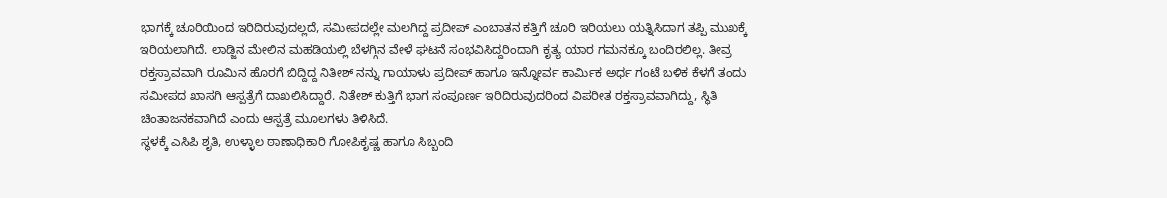ಭಾಗಕ್ಕೆ ಚೂರಿಯಿಂದ ಇರಿದಿರುವುದಲ್ಲದೆ, ಸಮೀಪದಲ್ಲೇ ಮಲಗಿದ್ದ ಪ್ರದೀಪ್ ಎಂಬಾತನ ಕತ್ತಿಗೆ ಚೂರಿ ಇರಿಯಲು ಯತ್ನಿಸಿದಾಗ ತಪ್ಪಿ ಮುಖಕ್ಕೆ ಇರಿಯಲಾಗಿದೆ. ಲಾಡ್ಜಿನ ಮೇಲಿನ ಮಹಡಿಯಲ್ಲಿ ಬೆಳಗ್ಗಿನ ವೇಳೆ ಘಟನೆ ಸಂಭವಿಸಿದ್ದರಿಂದಾಗಿ ಕೃತ್ಯ ಯಾರ ಗಮನಕ್ಕೂ ಬಂದಿರಲಿಲ್ಲ. ತೀವ್ರ ರಕ್ತಸ್ರಾವವಾಗಿ ರೂಮಿನ ಹೊರಗೆ ಬಿದ್ದಿದ್ದ ನಿತೀಶ್ ನನ್ನು ಗಾಯಾಳು ಪ್ರದೀಪ್ ಹಾಗೂ ಇನ್ನೋರ್ವ ಕಾರ್ಮಿಕ ಅರ್ಧ ಗಂಟೆ ಬಳಿಕ ಕೆಳಗೆ ತಂದು ಸಮೀಪದ ಖಾಸಗಿ ಆಸ್ಪತ್ರೆಗೆ ದಾಖಲಿಸಿದ್ದಾರೆ. ನಿತೇಶ್ ಕುತ್ತಿಗೆ ಭಾಗ ಸಂಪೂರ್ಣ ಇರಿದಿರುವುದರಿಂದ ವಿಪರೀತ ರಕ್ತಸ್ರಾವವಾಗಿದ್ದು, ಸ್ಥಿತಿ ಚಿಂತಾಜನಕವಾಗಿದೆ ಎಂದು ಆಸ್ಪತ್ರೆ ಮೂಲಗಳು ತಿಳಿಸಿದೆ.
ಸ್ಥಳಕ್ಕೆ ಎಸಿಪಿ ಶೃತಿ, ಉಳ್ಳಾಲ ಠಾಣಾಧಿಕಾರಿ ಗೋಪಿಕೃಷ್ಣ ಹಾಗೂ ಸಿಬ್ಬಂದಿ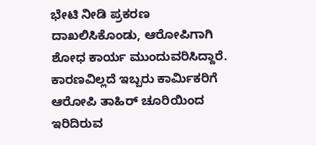ಭೇಟಿ ನೀಡಿ ಪ್ರಕರಣ ದಾಖಲಿಸಿಕೊಂಡು, ಆರೋಪಿಗಾಗಿ ಶೋಧ ಕಾರ್ಯ ಮುಂದುವರಿಸಿದ್ದಾರೆ. ಕಾರಣವಿಲ್ಲದೆ ಇಬ್ಬರು ಕಾರ್ಮಿಕರಿಗೆ ಆರೋಪಿ ತಾಹಿರ್ ಚೂರಿಯಿಂದ ಇರಿದಿರುವ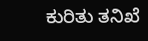ಕುರಿತು ತನಿಖೆ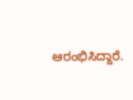ಆರಂಭಿಸಿದ್ದಾರೆ.